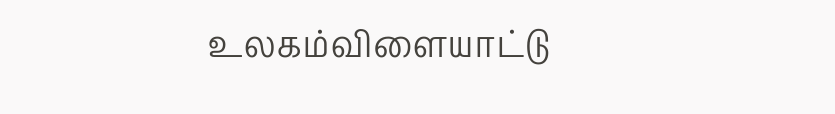உலகம்விளையாட்டு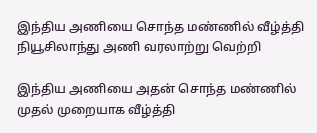இந்திய அணியை சொந்த மண்ணில் வீழ்த்தி நியூசிலாந்து அணி வரலாற்று வெற்றி

இந்திய அணியை அதன் சொந்த மண்ணில் முதல் முறையாக வீழ்த்தி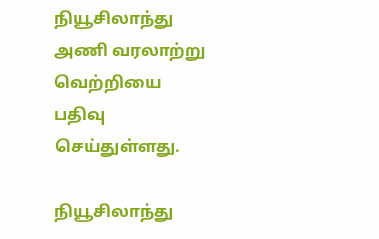நியூசிலாந்து அணி வரலாற்று வெற்றியை பதிவு செய்துள்ளது.

நியூசிலாந்து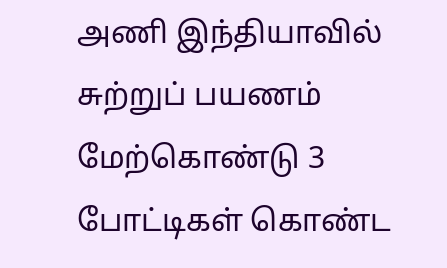அணி இந்தியாவில் சுற்றுப் பயணம் மேற்கொண்டு 3 போட்டிகள் கொண்ட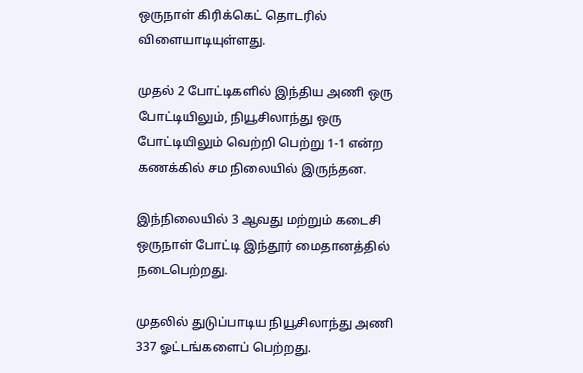ஒருநாள் கிரிக்கெட் தொடரில் விளையாடியுள்ளது.

முதல் 2 போட்டிகளில் இந்திய அணி ஒரு போட்டியிலும், நியூசிலாந்து ஒரு போட்டியிலும் வெற்றி பெற்று 1-1 என்ற கணக்கில் சம நிலையில் இருந்தன.

இந்நிலையில் 3 ஆவது மற்றும் கடைசி ஒருநாள் போட்டி இந்தூர் மைதானத்தில் நடைபெற்றது.

முதலில் துடுப்பாடிய நியூசிலாந்து அணி 337 ஓட்டங்களைப் பெற்றது.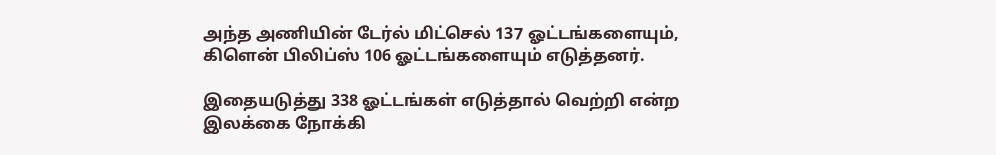அந்த அணியின் டேர்ல் மிட்செல் 137 ஓட்டங்களையும், கிளென் பிலிப்ஸ் 106 ஓட்டங்களையும் எடுத்தனர்.

இதையடுத்து 338 ஓட்டங்கள் எடுத்தால் வெற்றி என்ற இலக்கை நோக்கி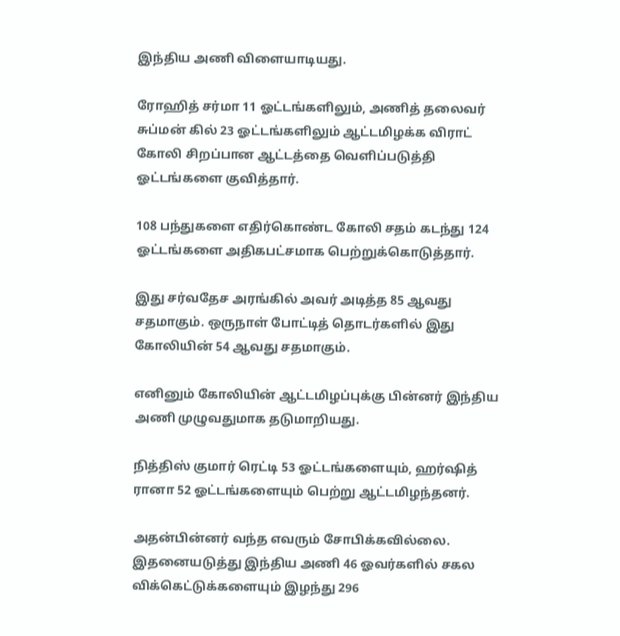இந்திய அணி விளையாடியது.

ரோஹித் சர்மா 11 ஓட்டங்களிலும், அணித் தலைவர் சுப்மன் கில் 23 ஓட்டங்களிலும் ஆட்டமிழக்க விராட் கோலி சிறப்பான ஆட்டத்தை வெளிப்படுத்தி ஓட்டங்களை குவித்தார்.

108 பந்துகளை எதிர்கொண்ட கோலி சதம் கடந்து 124 ஓட்டங்களை அதிகபட்சமாக பெற்றுக்கொடுத்தார்.

இது சர்வதேச அரங்கில் அவர் அடித்த 85 ஆவது சதமாகும். ஒருநாள் போட்டித் தொடர்களில் இது கோலியின் 54 ஆவது சதமாகும்.

எனினும் கோலியின் ஆட்டமிழப்புக்கு பின்னர் இந்திய அணி முழுவதுமாக தடுமாறியது.

நித்திஸ் குமார் ரெட்டி 53 ஓட்டங்களையும், ஹர்ஷித் ரானா 52 ஓட்டங்களையும் பெற்று ஆட்டமிழந்தனர்.

அதன்பின்னர் வந்த எவரும் சோபிக்கவில்லை. இதனையடுத்து இந்திய அணி 46 ஓவர்களில் சகல விக்கெட்டுக்களையும் இழந்து 296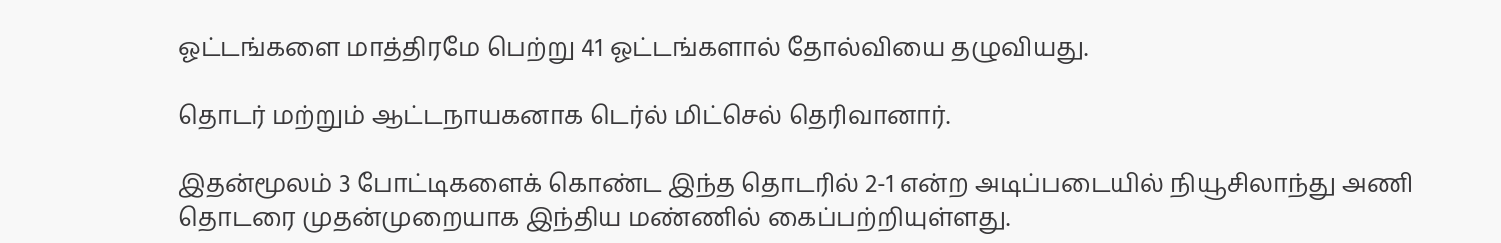ஓட்டங்களை மாத்திரமே பெற்று 41 ஓட்டங்களால் தோல்வியை தழுவியது.

தொடர் மற்றும் ஆட்டநாயகனாக டெர்ல் மிட்செல் தெரிவானார்.

இதன்மூலம் 3 போட்டிகளைக் கொண்ட இந்த தொடரில் 2-1 என்ற அடிப்படையில் நியூசிலாந்து அணி தொடரை முதன்முறையாக இந்திய மண்ணில் கைப்பற்றியுள்ளது.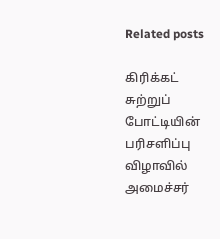Related posts

கிரிக்கட் சுற்றுப் போட்டியின் பரிசளிப்பு விழாவில் அமைச்சர்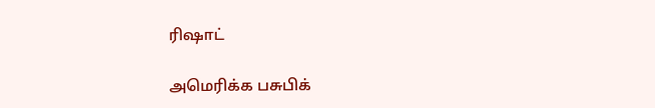ரிஷாட்

அமெரிக்க பசுபிக்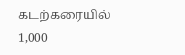கடற்கரையில் 1,000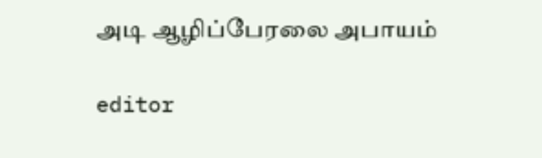அடி ஆழிப்பேரலை அபாயம்

editor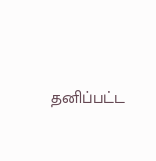தனிப்பட்ட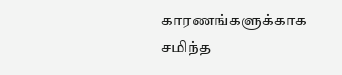காரணங்களுக்காக சமிந்த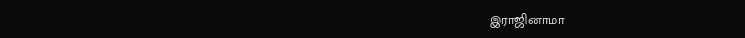இராஜினாமா